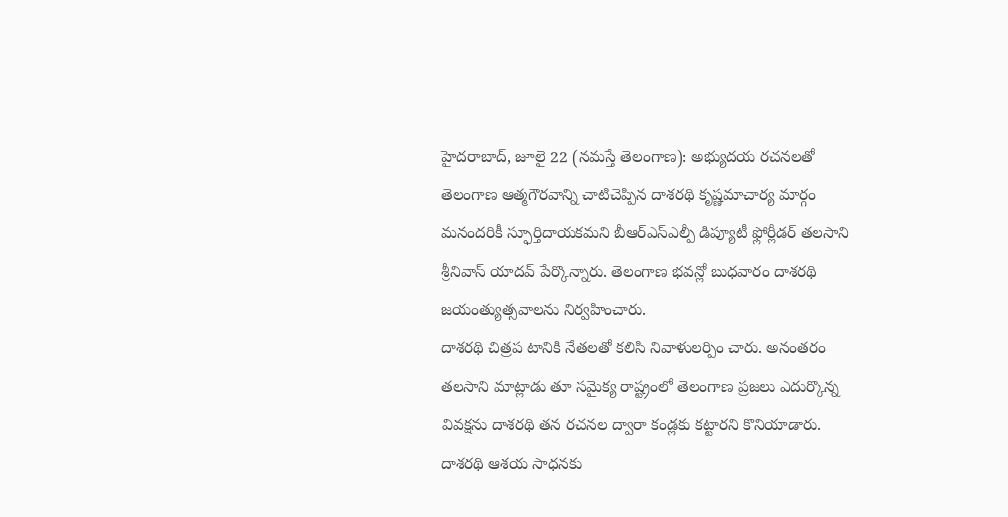హైదరాబాద్, జూలై 22 (నమస్తే తెలంగాణ): అభ్యుదయ రచనలతో తెలంగాణ ఆత్మగౌరవాన్ని చాటిచెప్పిన దాశరథి కృష్ణమాచార్య మార్గం మనందరికీ స్ఫూర్తిదాయకమని బీఆర్ఎస్ఎల్పీ డిప్యూటీ ఫ్లోర్లీడర్ తలసాని శ్రీనివాస్ యాదవ్ పేర్కొన్నారు. తెలంగాణ భవన్లో బుధవారం దాశరథి జయంత్యుత్సవాలను నిర్వహించారు.
దాశరథి చిత్రప టానికి నేతలతో కలిసి నివాళులర్పిం చారు. అనంతరం తలసాని మాట్లాడు తూ సమైక్య రాష్ట్రంలో తెలంగాణ ప్రజలు ఎదుర్కొన్న వివక్షను దాశరథి తన రచనల ద్వారా కండ్లకు కట్టారని కొనియాడారు. దాశరథి ఆశయ సాధనకు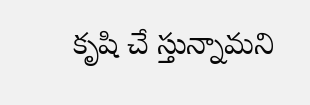కృషి చే స్తున్నామని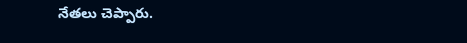నేతలు చెప్పారు.